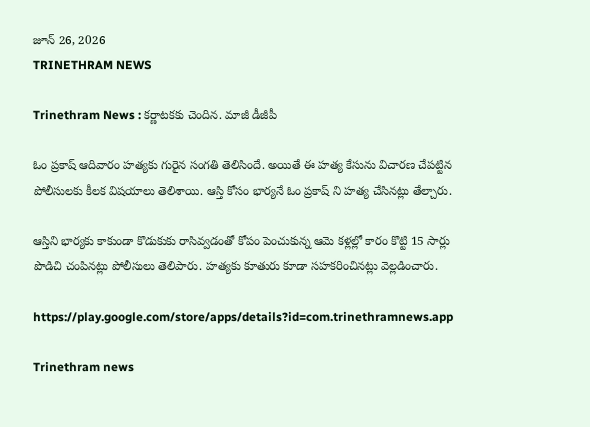జూన్ 26, 2026
TRINETHRAM NEWS

Trinethram News : కర్ణాటకకు చెందిన. మాజీ డీజీపీ

ఓం ప్రకాష్ ఆదివారం హత్యకు గురైన సంగతి తెలిసిందే. అయితే ఈ హత్య కేసును విచారణ చేపట్టిన పోలీసులకు కీలక విషయాలు తెలిశాయి. ఆస్తి కోసం భార్యనే ఓం ప్రకాష్ ని హత్య చేసినట్లు తేల్చారు.

ఆస్తిని భార్యకు కాకుండా కొడుకుకు రాసివ్వడంతో కోపం పెంచుకున్న ఆమె కళ్లల్లో కారం కొట్టి 15 సార్లు పొడిచి చంపినట్లు పోలీసులు తెలిపారు. హత్యకు కూతురు కూడా సహకరించినట్లు వెల్లడించారు.

https://play.google.com/store/apps/details?id=com.trinethramnews.app

Trinethram news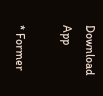Download App

* Former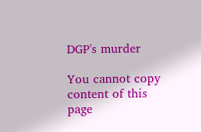DGP's murder

You cannot copy content of this page